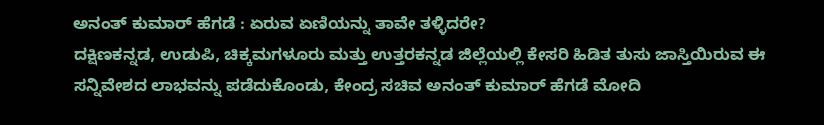ಅನಂತ್ ಕುಮಾರ್ ಹೆಗಡೆ : ಏರುವ ಏಣಿಯನ್ನು ತಾವೇ ತಳ್ಳಿದರೇ?
ದಕ್ಷಿಣಕನ್ನಡ, ಉಡುಪಿ, ಚಿಕ್ಕಮಗಳೂರು ಮತ್ತು ಉತ್ತರಕನ್ನಡ ಜಿಲ್ಲೆಯಲ್ಲಿ ಕೇಸರಿ ಹಿಡಿತ ತುಸು ಜಾಸ್ತಿಯಿರುವ ಈ ಸನ್ನಿವೇಶದ ಲಾಭವನ್ನು ಪಡೆದುಕೊಂಡು, ಕೇಂದ್ರ ಸಚಿವ ಅನಂತ್ ಕುಮಾರ್ ಹೆಗಡೆ ಮೋದಿ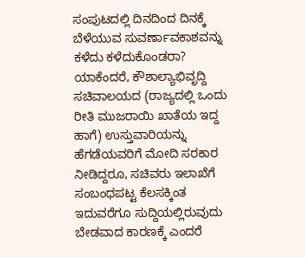ಸಂಪುಟದಲ್ಲಿ ದಿನದಿಂದ ದಿನಕ್ಕೆ ಬೆಳೆಯುವ ಸುವರ್ಣಾವಕಾಶವನ್ನು ಕಳೆದು ಕಳೆದುಕೊಂಡರಾ?
ಯಾಕೆಂದರೆ, ಕೌಶಾಲ್ಯಾಭಿವೃದ್ದಿ ಸಚಿವಾಲಯದ (ರಾಜ್ಯದಲ್ಲಿ ಒಂದು ರೀತಿ ಮುಜರಾಯಿ ಖಾತೆಯ ಇದ್ದ ಹಾಗೆ) ಉಸ್ತುವಾರಿಯನ್ನು ಹೆಗಡೆಯವರಿಗೆ ಮೋದಿ ಸರಕಾರ ನೀಡಿದ್ದರೂ, ಸಚಿವರು ಇಲಾಖೆಗೆ ಸಂಬಂಧಪಟ್ಟ ಕೆಲಸಕ್ಕಿಂತ ಇದುವರೆಗೂ ಸುದ್ದಿಯಲ್ಲಿರುವುದು ಬೇಡವಾದ ಕಾರಣಕ್ಕೆ ಎಂದರೆ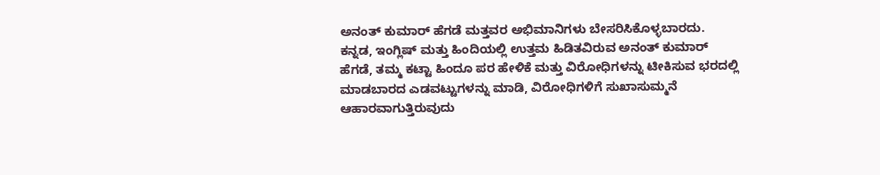ಅನಂತ್ ಕುಮಾರ್ ಹೆಗಡೆ ಮತ್ತವರ ಅಭಿಮಾನಿಗಳು ಬೇಸರಿಸಿಕೊಳ್ಳಬಾರದು.
ಕನ್ನಡ, ಇಂಗ್ಲಿಷ್ ಮತ್ತು ಹಿಂದಿಯಲ್ಲಿ ಉತ್ತಮ ಹಿಡಿತವಿರುವ ಅನಂತ್ ಕುಮಾರ್ ಹೆಗಡೆ, ತಮ್ಮ ಕಟ್ಟಾ ಹಿಂದೂ ಪರ ಹೇಳಿಕೆ ಮತ್ತು ವಿರೋಧಿಗಳನ್ನು ಟೀಕಿಸುವ ಭರದಲ್ಲಿ ಮಾಡಬಾರದ ಎಡವಟ್ಟುಗಳನ್ನು ಮಾಡಿ, ವಿರೋಧಿಗಳಿಗೆ ಸುಖಾಸುಮ್ಮನೆ ಆಹಾರವಾಗುತ್ತಿರುವುದು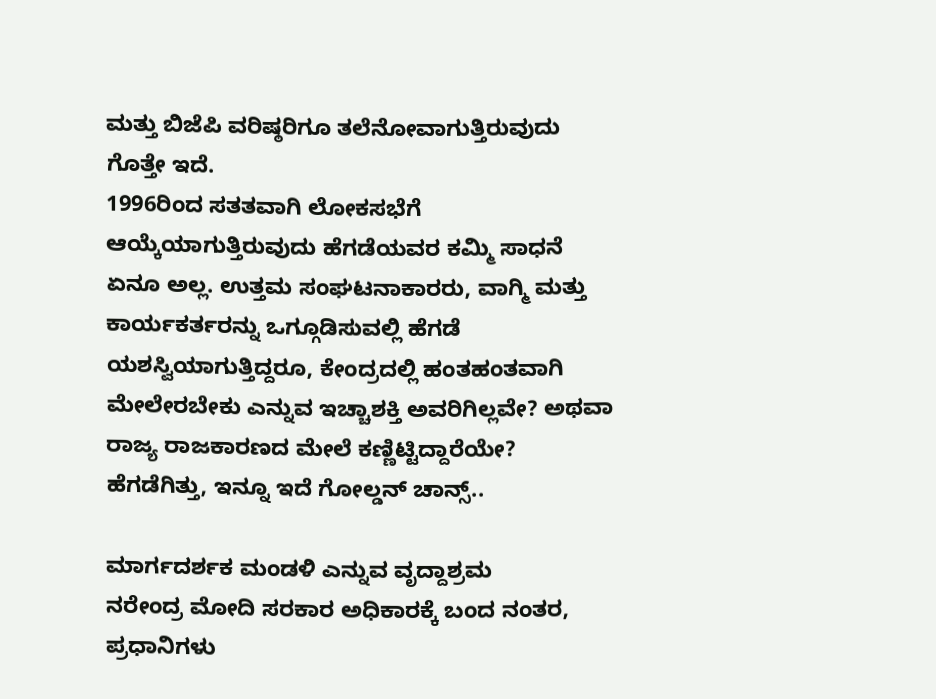ಮತ್ತು ಬಿಜೆಪಿ ವರಿಷ್ಠರಿಗೂ ತಲೆನೋವಾಗುತ್ತಿರುವುದು ಗೊತ್ತೇ ಇದೆ.
1996ರಿಂದ ಸತತವಾಗಿ ಲೋಕಸಭೆಗೆ ಆಯ್ಕೆಯಾಗುತ್ತಿರುವುದು ಹೆಗಡೆಯವರ ಕಮ್ಮಿ ಸಾಧನೆ ಏನೂ ಅಲ್ಲ. ಉತ್ತಮ ಸಂಘಟನಾಕಾರರು, ವಾಗ್ಮಿ ಮತ್ತು ಕಾರ್ಯಕರ್ತರನ್ನು ಒಗ್ಗೂಡಿಸುವಲ್ಲಿ ಹೆಗಡೆ ಯಶಸ್ವಿಯಾಗುತ್ತಿದ್ದರೂ, ಕೇಂದ್ರದಲ್ಲಿ ಹಂತಹಂತವಾಗಿ ಮೇಲೇರಬೇಕು ಎನ್ನುವ ಇಚ್ಚಾಶಕ್ತಿ ಅವರಿಗಿಲ್ಲವೇ? ಅಥವಾ ರಾಜ್ಯ ರಾಜಕಾರಣದ ಮೇಲೆ ಕಣ್ಣಿಟ್ಟಿದ್ದಾರೆಯೇ? ಹೆಗಡೆಗಿತ್ತು, ಇನ್ನೂ ಇದೆ ಗೋಲ್ಡನ್ ಚಾನ್ಸ್..

ಮಾರ್ಗದರ್ಶಕ ಮಂಡಳಿ ಎನ್ನುವ ವೃದ್ದಾಶ್ರಮ
ನರೇಂದ್ರ ಮೋದಿ ಸರಕಾರ ಅಧಿಕಾರಕ್ಕೆ ಬಂದ ನಂತರ, ಪ್ರಧಾನಿಗಳು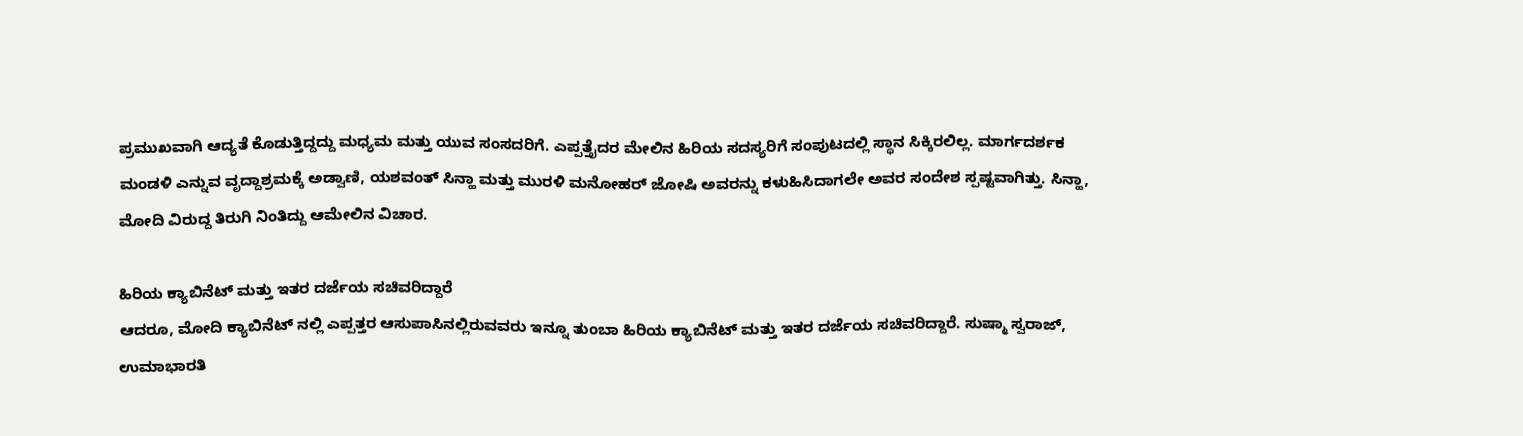ಪ್ರಮುಖವಾಗಿ ಆದ್ಯತೆ ಕೊಡುತ್ತಿದ್ದದ್ದು ಮಧ್ಯಮ ಮತ್ತು ಯುವ ಸಂಸದರಿಗೆ. ಎಪ್ಪತ್ತೈದರ ಮೇಲಿನ ಹಿರಿಯ ಸದಸ್ಯರಿಗೆ ಸಂಪುಟದಲ್ಲಿ ಸ್ಥಾನ ಸಿಕ್ಕಿರಲಿಲ್ಲ. ಮಾರ್ಗದರ್ಶಕ ಮಂಡಳಿ ಎನ್ನುವ ವೃದ್ದಾಶ್ರಮಕ್ಕೆ ಅಡ್ವಾಣಿ, ಯಶವಂತ್ ಸಿನ್ಹಾ ಮತ್ತು ಮುರಳಿ ಮನೋಹರ್ ಜೋಷಿ ಅವರನ್ನು ಕಳುಹಿಸಿದಾಗಲೇ ಅವರ ಸಂದೇಶ ಸ್ಪಷ್ಟವಾಗಿತ್ತು. ಸಿನ್ಹಾ, ಮೋದಿ ವಿರುದ್ದ ತಿರುಗಿ ನಿಂತಿದ್ದು ಆಮೇಲಿನ ವಿಚಾರ.

ಹಿರಿಯ ಕ್ಯಾಬಿನೆಟ್ ಮತ್ತು ಇತರ ದರ್ಜೆಯ ಸಚಿವರಿದ್ದಾರೆ
ಆದರೂ, ಮೋದಿ ಕ್ಯಾಬಿನೆಟ್ ನಲ್ಲಿ ಎಪ್ಪತ್ತರ ಆಸುಪಾಸಿನಲ್ಲಿರುವವರು ಇನ್ನೂ ತುಂಬಾ ಹಿರಿಯ ಕ್ಯಾಬಿನೆಟ್ ಮತ್ತು ಇತರ ದರ್ಜೆಯ ಸಚಿವರಿದ್ದಾರೆ. ಸುಷ್ಮಾ ಸ್ವರಾಜ್, ಉಮಾಭಾರತಿ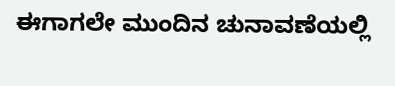ಈಗಾಗಲೇ ಮುಂದಿನ ಚುನಾವಣೆಯಲ್ಲಿ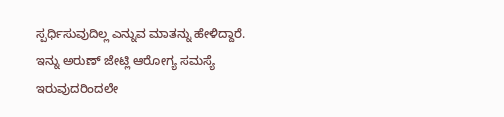ಸ್ಪರ್ಧಿಸುವುದಿಲ್ಲ ಎನ್ನುವ ಮಾತನ್ನು ಹೇಳಿದ್ದಾರೆ. ಇನ್ನು ಅರುಣ್ ಜೇಟ್ಲಿ ಆರೋಗ್ಯ ಸಮಸ್ಯೆ ಇರುವುದರಿಂದಲೇ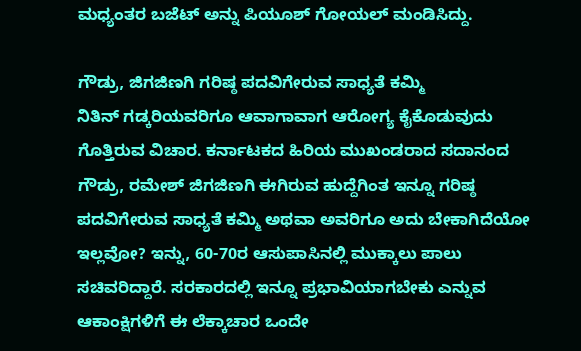ಮಧ್ಯಂತರ ಬಜೆಟ್ ಅನ್ನು ಪಿಯೂಶ್ ಗೋಯಲ್ ಮಂಡಿಸಿದ್ದು.

ಗೌಡ್ರು, ಜಿಗಜಿಣಗಿ ಗರಿಷ್ಠ ಪದವಿಗೇರುವ ಸಾಧ್ಯತೆ ಕಮ್ಮಿ
ನಿತಿನ್ ಗಡ್ಕರಿಯವರಿಗೂ ಆವಾಗಾವಾಗ ಆರೋಗ್ಯ ಕೈಕೊಡುವುದು ಗೊತ್ತಿರುವ ವಿಚಾರ. ಕರ್ನಾಟಕದ ಹಿರಿಯ ಮುಖಂಡರಾದ ಸದಾನಂದ ಗೌಡ್ರು, ರಮೇಶ್ ಜಿಗಜಿಣಗಿ ಈಗಿರುವ ಹುದ್ದೆಗಿಂತ ಇನ್ನೂ ಗರಿಷ್ಠ ಪದವಿಗೇರುವ ಸಾಧ್ಯತೆ ಕಮ್ಮಿ ಅಥವಾ ಅವರಿಗೂ ಅದು ಬೇಕಾಗಿದೆಯೋ ಇಲ್ಲವೋ? ಇನ್ನು, 60-70ರ ಆಸುಪಾಸಿನಲ್ಲಿ ಮುಕ್ಕಾಲು ಪಾಲು ಸಚಿವರಿದ್ದಾರೆ. ಸರಕಾರದಲ್ಲಿ ಇನ್ನೂ ಪ್ರಭಾವಿಯಾಗಬೇಕು ಎನ್ನುವ ಆಕಾಂಕ್ಷಿಗಳಿಗೆ ಈ ಲೆಕ್ಕಾಚಾರ ಒಂದೇ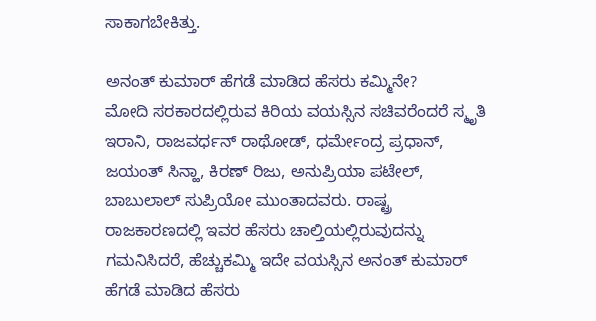ಸಾಕಾಗಬೇಕಿತ್ತು.

ಅನಂತ್ ಕುಮಾರ್ ಹೆಗಡೆ ಮಾಡಿದ ಹೆಸರು ಕಮ್ಮಿನೇ?
ಮೋದಿ ಸರಕಾರದಲ್ಲಿರುವ ಕಿರಿಯ ವಯಸ್ಸಿನ ಸಚಿವರೆಂದರೆ ಸ್ಮೃತಿ ಇರಾನಿ, ರಾಜವರ್ಧನ್ ರಾಥೋಡ್, ಧರ್ಮೇಂದ್ರ ಪ್ರಧಾನ್, ಜಯಂತ್ ಸಿನ್ಹಾ, ಕಿರಣ್ ರಿಜು, ಅನುಪ್ರಿಯಾ ಪಟೇಲ್, ಬಾಬುಲಾಲ್ ಸುಪ್ರಿಯೋ ಮುಂತಾದವರು. ರಾಷ್ಟ್ರ ರಾಜಕಾರಣದಲ್ಲಿ ಇವರ ಹೆಸರು ಚಾಲ್ತಿಯಲ್ಲಿರುವುದನ್ನು ಗಮನಿಸಿದರೆ, ಹೆಚ್ಚುಕಮ್ಮಿ ಇದೇ ವಯಸ್ಸಿನ ಅನಂತ್ ಕುಮಾರ್ ಹೆಗಡೆ ಮಾಡಿದ ಹೆಸರು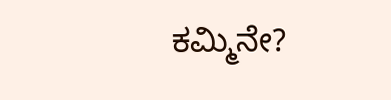ಕಮ್ಮಿನೇ?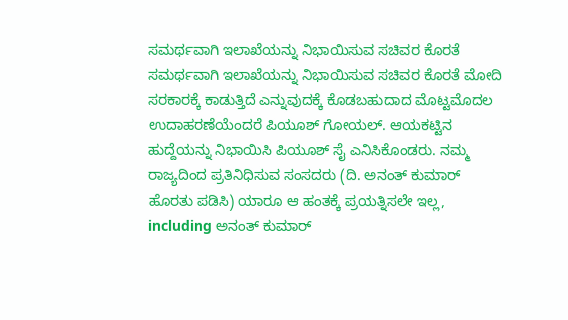ಸಮರ್ಥವಾಗಿ ಇಲಾಖೆಯನ್ನು ನಿಭಾಯಿಸುವ ಸಚಿವರ ಕೊರತೆ
ಸಮರ್ಥವಾಗಿ ಇಲಾಖೆಯನ್ನು ನಿಭಾಯಿಸುವ ಸಚಿವರ ಕೊರತೆ ಮೋದಿ ಸರಕಾರಕ್ಕೆ ಕಾಡುತ್ತಿದೆ ಎನ್ನುವುದಕ್ಕೆ ಕೊಡಬಹುದಾದ ಮೊಟ್ಟಮೊದಲ ಉದಾಹರಣೆಯೆಂದರೆ ಪಿಯೂಶ್ ಗೋಯಲ್. ಆಯಕಟ್ಟಿನ ಹುದ್ದೆಯನ್ನು ನಿಭಾಯಿಸಿ ಪಿಯೂಶ್ ಸೈ ಎನಿಸಿಕೊಂಡರು. ನಮ್ಮ ರಾಜ್ಯದಿಂದ ಪ್ರತಿನಿಧಿಸುವ ಸಂಸದರು (ದಿ. ಅನಂತ್ ಕುಮಾರ್ ಹೊರತು ಪಡಿಸಿ) ಯಾರೂ ಆ ಹಂತಕ್ಕೆ ಪ್ರಯತ್ನಿಸಲೇ ಇಲ್ಲ, including ಅನಂತ್ ಕುಮಾರ್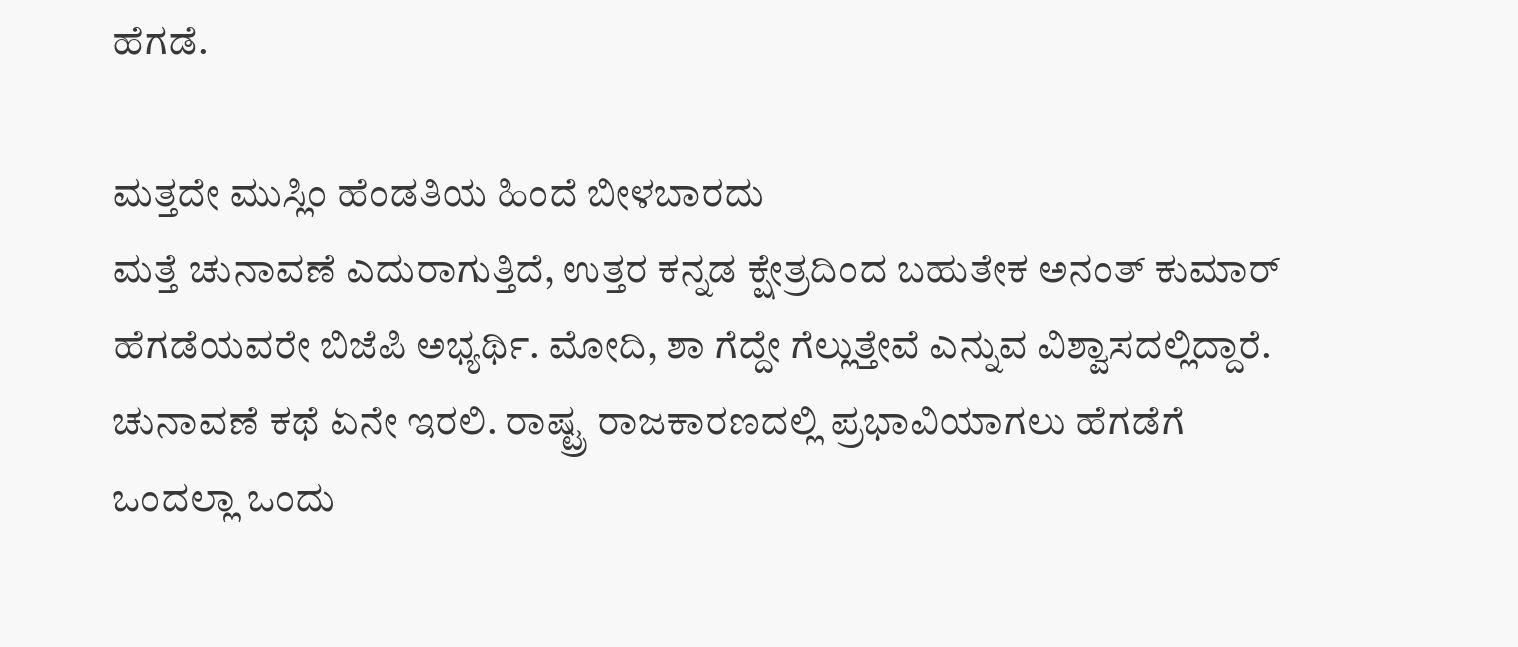ಹೆಗಡೆ.

ಮತ್ತದೇ ಮುಸ್ಲಿಂ ಹೆಂಡತಿಯ ಹಿಂದೆ ಬೀಳಬಾರದು
ಮತ್ತೆ ಚುನಾವಣೆ ಎದುರಾಗುತ್ತಿದೆ, ಉತ್ತರ ಕನ್ನಡ ಕ್ಷೇತ್ರದಿಂದ ಬಹುತೇಕ ಅನಂತ್ ಕುಮಾರ್ ಹೆಗಡೆಯವರೇ ಬಿಜೆಪಿ ಅಭ್ಯರ್ಥಿ. ಮೋದಿ, ಶಾ ಗೆದ್ದೇ ಗೆಲ್ಲುತ್ತೇವೆ ಎನ್ನುವ ವಿಶ್ವಾಸದಲ್ಲಿದ್ದಾರೆ. ಚುನಾವಣೆ ಕಥೆ ಏನೇ ಇರಲಿ. ರಾಷ್ಟ್ರ ರಾಜಕಾರಣದಲ್ಲಿ ಪ್ರಭಾವಿಯಾಗಲು ಹೆಗಡೆಗೆ ಒಂದಲ್ಲಾ ಒಂದು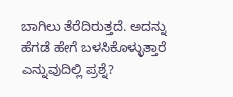ಬಾಗಿಲು ತೆರೆದಿರುತ್ತದೆ. ಅದನ್ನು ಹೆಗಡೆ ಹೇಗೆ ಬಳಸಿಕೊಳ್ಳುತ್ತಾರೆ ಎನ್ನುವುದಿಲ್ಲಿ ಪ್ರಶ್ನೆ?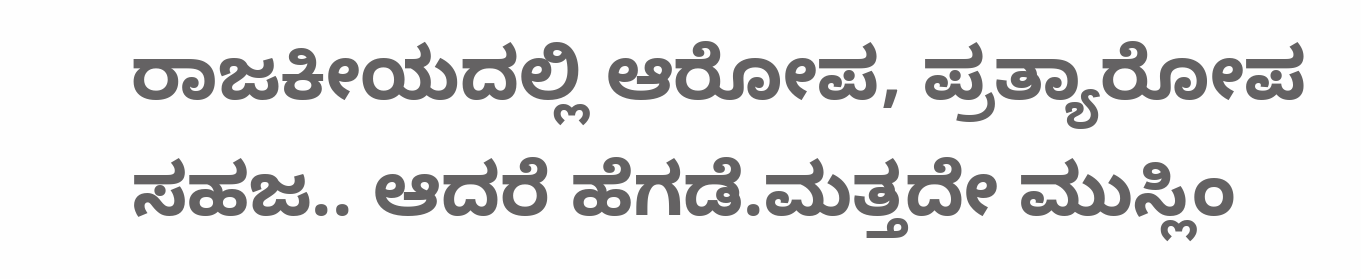ರಾಜಕೀಯದಲ್ಲಿ ಆರೋಪ, ಪ್ರತ್ಯಾರೋಪ ಸಹಜ.. ಆದರೆ ಹೆಗಡೆ.ಮತ್ತದೇ ಮುಸ್ಲಿಂ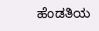ಹೆಂಡತಿಯ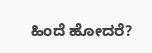ಹಿಂದೆ ಹೋದರೆ?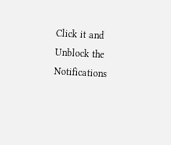Click it and Unblock the Notifications